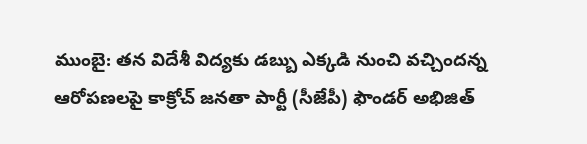ముంబై: తన విదేశీ విద్యకు డబ్బు ఎక్కడి నుంచి వచ్చిందన్న ఆరోపణలపై కాక్రోచ్ జనతా పార్టీ (సీజేపీ) ఫౌండర్ అభిజిత్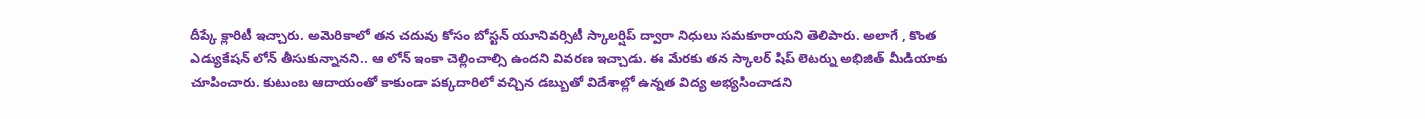దీప్కే క్లారిటీ ఇచ్చారు. అమెరికాలో తన చదువు కోసం బోస్టన్ యూనివర్సిటీ స్కాలర్షిప్ ద్వారా నిధులు సమకూరాయని తెలిపారు. అలాగే , కొంత ఎడ్యుకేషన్ లోన్ తీసుకున్నానని.. ఆ లోన్ ఇంకా చెల్లించాల్సి ఉందని వివరణ ఇచ్చాడు. ఈ మేరకు తన స్కాలర్ షిప్ లెటర్ను అభిజిత్ మీడియాకు చూపించారు. కుటుంబ ఆదాయంతో కాకుండా పక్కదారిలో వచ్చిన డబ్బుతో విదేశాల్లో ఉన్నత విద్య అభ్యసించాడని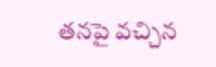తనపై వచ్చిన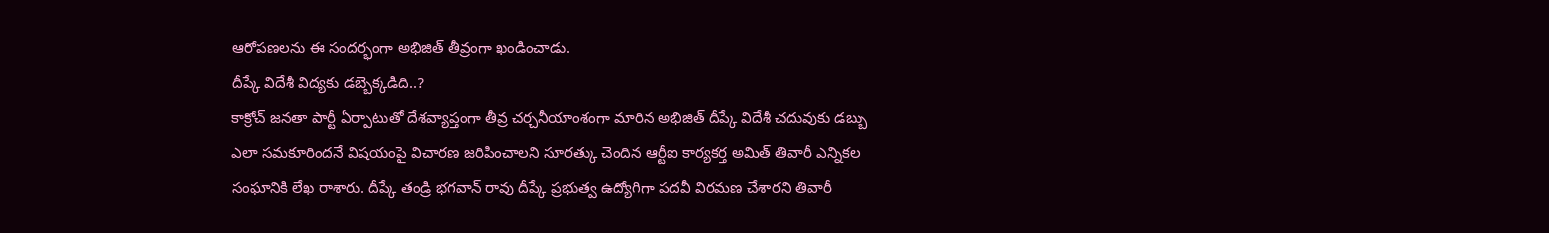ఆరోపణలను ఈ సందర్భంగా అభిజిత్ తీవ్రంగా ఖండించాడు.
దీప్కే విదేశీ విద్యకు డబ్బెక్కడిది..?
కాక్రోచ్ జనతా పార్టీ ఏర్పాటుతో దేశవ్యాప్తంగా తీవ్ర చర్చనీయాంశంగా మారిన అభిజిత్ దీప్కే విదేశీ చదువుకు డబ్బు ఎలా సమకూరిందనే విషయంపై విచారణ జరిపించాలని సూరత్కు చెందిన ఆర్టీఐ కార్యకర్త అమిత్ తివారీ ఎన్నికల సంఘానికి లేఖ రాశారు. దీప్కే తండ్రి భగవాన్ రావు దీప్కే ప్రభుత్వ ఉద్యోగిగా పదవీ విరమణ చేశారని తివారీ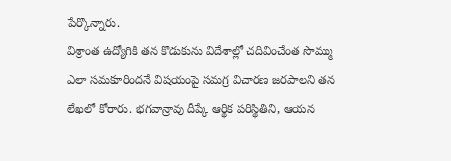పేర్కొన్నారు.
విశ్రాంత ఉద్యోగికి తన కొడుకును విదేశాల్లో చదివించేంత సొమ్ము ఎలా సమకూరిందనే విషయంపై సమగ్ర విచారణ జరపాలని తన లేఖలో కోరారు. భగవాన్రావు దీప్కే ఆర్థిక పరిస్థితిని, ఆయన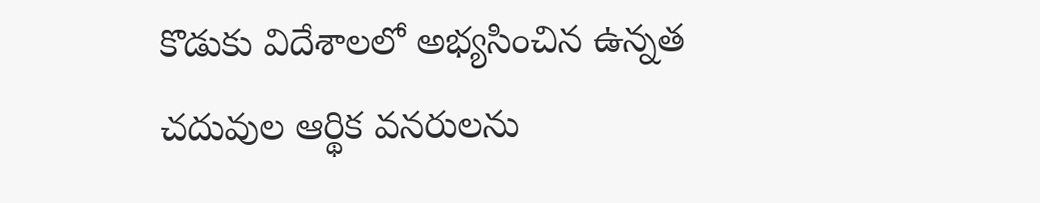కొడుకు విదేశాలలో అభ్యసించిన ఉన్నత చదువుల ఆర్థిక వనరులను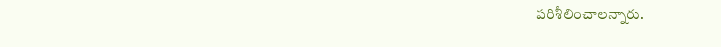పరిశీలించాలన్నారు.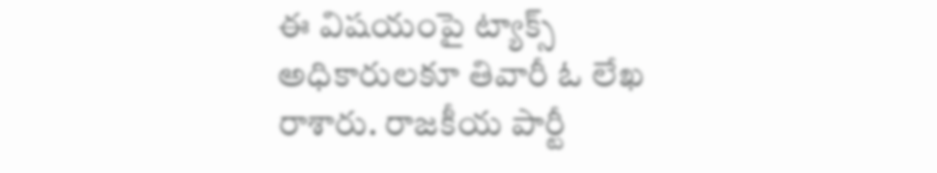ఈ విషయంపై ట్యాక్స్ అధికారులకూ తివారీ ఓ లేఖ రాశారు. రాజకీయ పార్టీ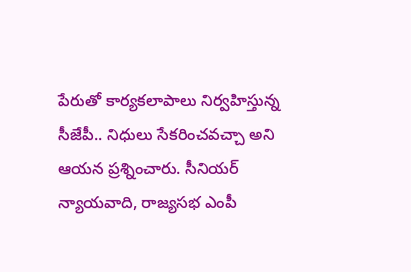పేరుతో కార్యకలాపాలు నిర్వహిస్తున్న సీజేపీ.. నిధులు సేకరించవచ్చా అని ఆయన ప్రశ్నించారు. సీనియర్ న్యాయవాది, రాజ్యసభ ఎంపీ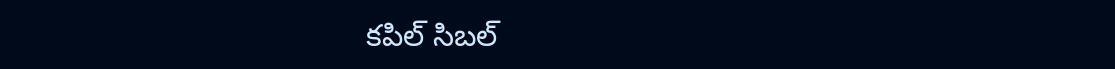కపిల్ సిబల్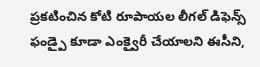ప్రకటించిన కోటి రూపాయల లీగల్ డిఫెన్స్ ఫండ్పై కూడా ఎంక్వైరీ చేయాలని ఈసీని,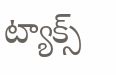ట్యాక్స్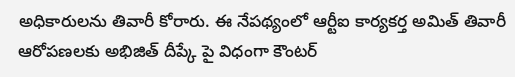అధికారులను తివారీ కోరారు. ఈ నేపథ్యంలో ఆర్టీఐ కార్యకర్త అమిత్ తివారీ ఆరోపణలకు అభిజిత్ దీప్కే పై విధంగా కౌంటర్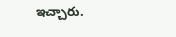ఇచ్చారు.